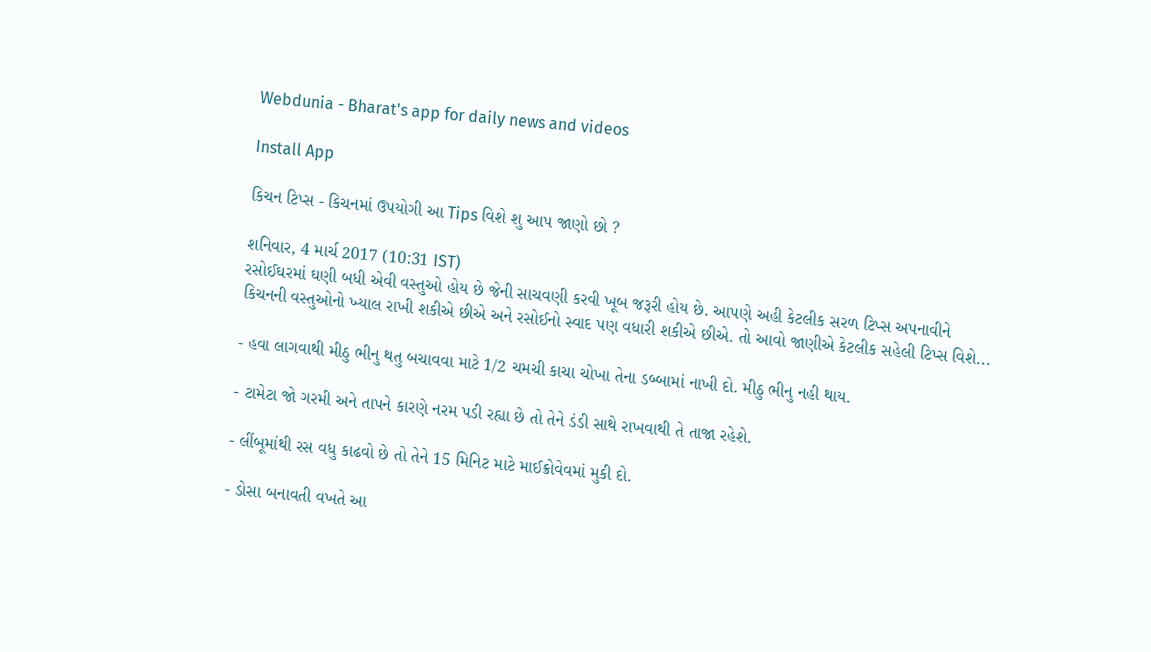Webdunia - Bharat's app for daily news and videos

Install App

કિચન ટિપ્સ - કિચનમાં ઉપયોગી આ Tips વિશે શુ આપ જાણો છો ?

શનિવાર, 4 માર્ચ 2017 (10:31 IST)
રસોઈઘરમાં ઘણી બધી એવી વસ્તુઓ હોય છે જેની સાચવણી કરવી ખૂબ જરૂરી હોય છે. આપણે અહી કેટલીક સરળ ટિપ્સ અપનાવીને કિચનની વસ્તુઓનો ખ્યાલ રાખી શકીએ છીએ અને રસોઈનો સ્વાદ પણ વધારી શકીએ છીએ. તો આવો જાણીએ કેટલીક સહેલી ટિપ્સ વિશે...

- હવા લાગવાથી મીઠુ ભીનુ થતુ બચાવવા માટે 1/2 ચમચી કાચા ચોખા તેના ડબ્બામાં નાખી દો. મીઠુ ભીનુ નહી થાય.

- ટામેટા જો ગરમી અને તાપને કારણે નરમ પડી રહ્યા છે તો તેને ડંડી સાથે રાખવાથી તે તાજા રહેશે.

- લીંબૂમાંથી રસ વધુ કાઢવો છે તો તેને 15 મિનિટ માટે માઈક્રોવેવમાં મુકી દો.

- ડોસા બનાવતી વખતે આ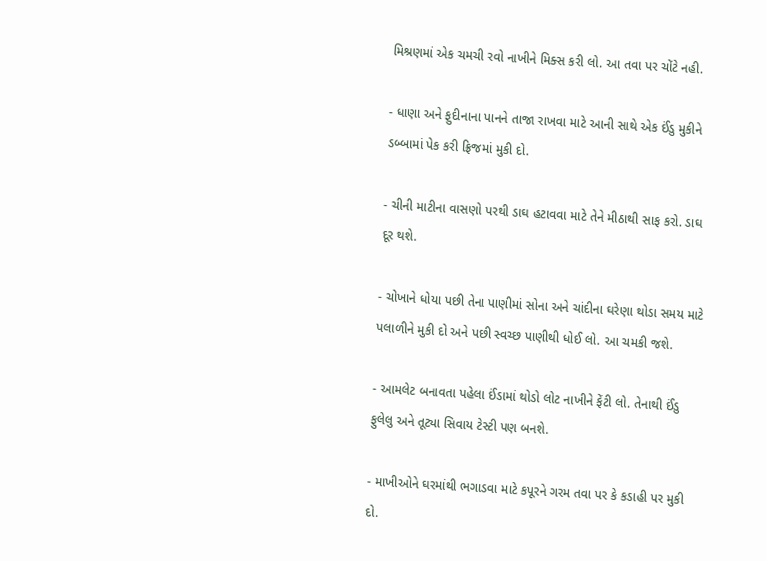મિશ્રણમાં એક ચમચી રવો નાખીને મિક્સ કરી લો. આ તવા પર ચોંટે નહી.

- ધાણા અને ફુદીનાના પાનને તાજા રાખવા માટે આની સાથે એક ઈંડુ મુકીને ડબ્બામાં પેક કરી ફ્રિજમાં મુકી દો.

- ચીની માટીના વાસણો પરથી ડાઘ હટાવવા માટે તેને મીઠાથી સાફ કરો. ડાઘ દૂર થશે.

- ચોખાને ધોયા પછી તેના પાણીમાં સોના અને ચાંદીના ઘરેણા થોડા સમય માટે પલાળીને મુકી દો અને પછી સ્વચ્છ પાણીથી ધોઈ લો. આ ચમકી જશે.

- આમલેટ બનાવતા પહેલા ઈંડામાં થોડો લોટ નાખીને ફેંટી લો. તેનાથી ઈંડુ ફુલેલુ અને તૂટ્યા સિવાય ટેસ્ટી પણ બનશે.

- માખીઓને ઘરમાંથી ભગાડવા માટે કપૂરને ગરમ તવા પર કે કડાહી પર મુકી દો.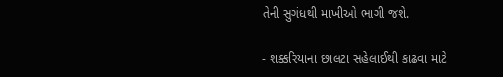તેની સુગંધથી માખીઓ ભાગી જશે.

- શક્કરિયાના છાલટા સહેલાઈથી કાઢવા માટે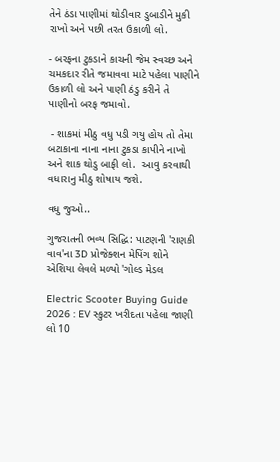તેને ઠંડા પાણીમાં થોડીવાર ડુબાડીને મુકી રાખો અને પછી તરત ઉકાળી લો.

- બરફના ટુકડાને કાચની જેમ સ્વચ્છ અને ચમકદાર રીતે જમાવવા માટે પહેલા પાણીને ઉકાળી લો અને પાણી ઠંડુ કરીને તે પાણીનો બરફ જમાવો.

 - શાકમાં મીઠુ વધુ પડી ગયુ હોય તો તેમા બટાકાના નાના નાના ટુકડા કાપીને નાખો અને શાક થોડુ બાફી લો.  આવુ કરવાથી વધારાનુ મીઠુ શોષાય જશે.

વધુ જુઓ..

ગુજરાતની ભવ્ય સિદ્ધિ: પાટણની 'રાણકી વાવ'ના 3D પ્રોજેક્શન મેપિંગ શોને એશિયા લેવલે મળ્યો 'ગોલ્ડ મેડલ

Electric Scooter Buying Guide 2026 : EV સ્કુટર ખરીદતા પહેલા જાણી લો 10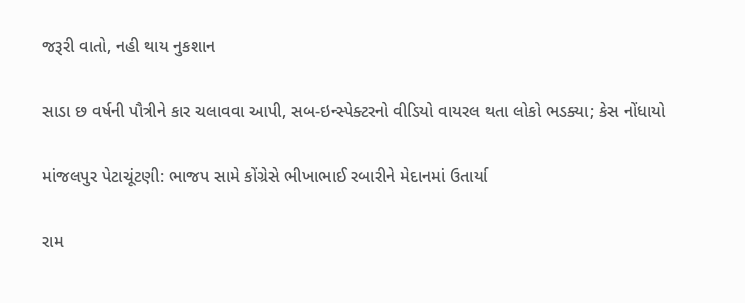જરૂરી વાતો, નહી થાય નુકશાન

સાડા છ વર્ષની પૌત્રીને કાર ચલાવવા આપી, સબ-ઇન્સ્પેક્ટરનો વીડિયો વાયરલ થતા લોકો ભડક્યા; કેસ નોંધાયો

માંજલપુર પેટાચૂંટણી: ભાજપ સામે કોંગ્રેસે ભીખાભાઈ રબારીને મેદાનમાં ઉતાર્યા

રામ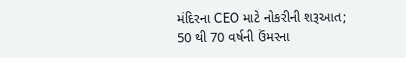મંદિરના CEO માટે નોકરીની શરૂઆત; 50 થી 70 વર્ષની ઉંમરના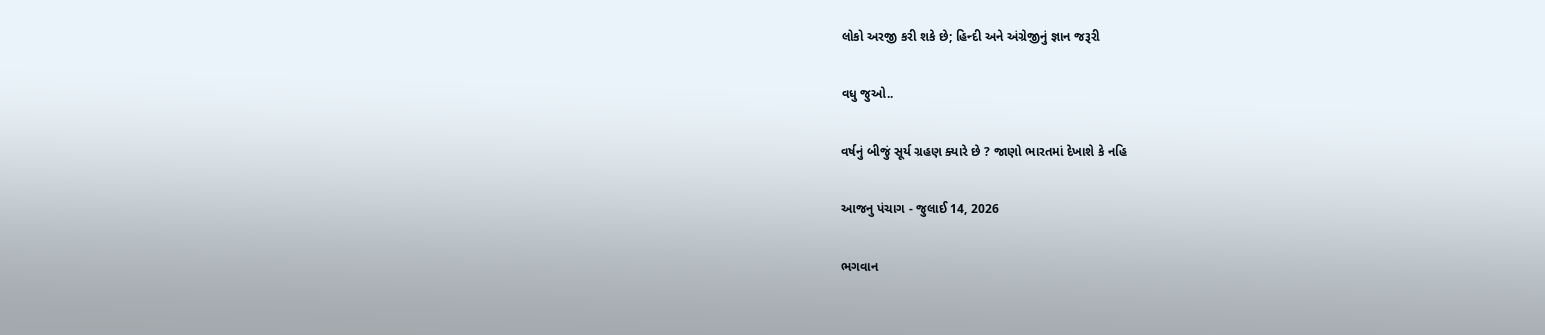લોકો અરજી કરી શકે છે; હિન્દી અને અંગ્રેજીનું જ્ઞાન જરૂરી

વધુ જુઓ..

વર્ષનું બીજું સૂર્ય ગ્રહણ ક્યારે છે ? જાણો ભારતમાં દેખાશે કે નહિ

આજનુ પંચાગ - જુલાઈ 14, 2026

ભગવાન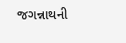જગન્નાથની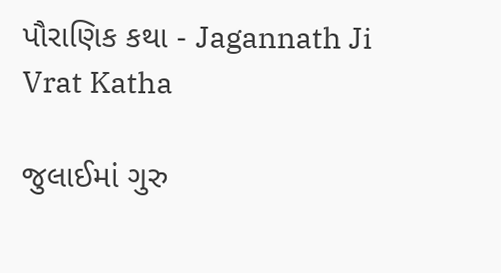પૌરાણિક કથા - Jagannath Ji Vrat Katha

જુલાઈમાં ગુરુ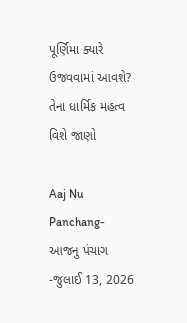પૂર્ણિમા ક્યારે ઉજવવામાં આવશે? તેના ધાર્મિક મહત્વ વિશે જાણો

Aaj Nu Panchang- આજનુ પંચાગ -જુલાઈ 13, 2026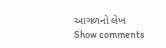આગળનો લેખ
Show comments